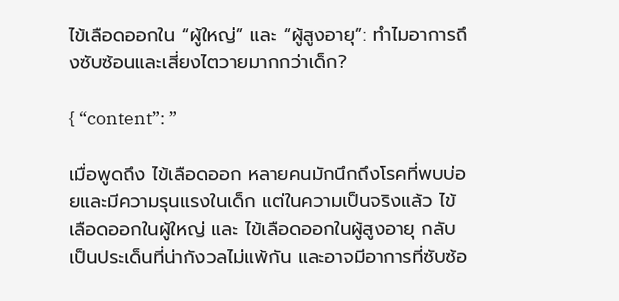ไข้เลือดออกใน “ผู้ใหญ่” และ “ผู้สูงอายุ”: ทำไมอาการถึงซับซ้อนและเสี่ยงไตวายมากกว่าเด็ก?

{ “content”: ”

เมื่อพูดถึง ไข้เลือดออก หลายคนมักนึกถึงโรคที่พบบ่อยและมีความรุนแรงในเด็ก แต่ในความเป็นจริงแล้ว ไข้เลือดออกในผู้ใหญ่ และ ไข้เลือดออกในผู้สูงอายุ กลับเป็นประเด็นที่น่ากังวลไม่แพ้กัน และอาจมีอาการที่ซับซ้อ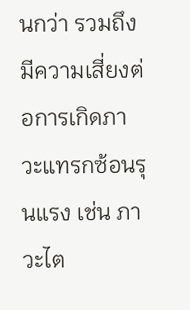นกว่า รวมถึงมีความเสี่ยงต่อการเกิดภาวะแทรกซ้อนรุนแรง เช่น ภาวะไต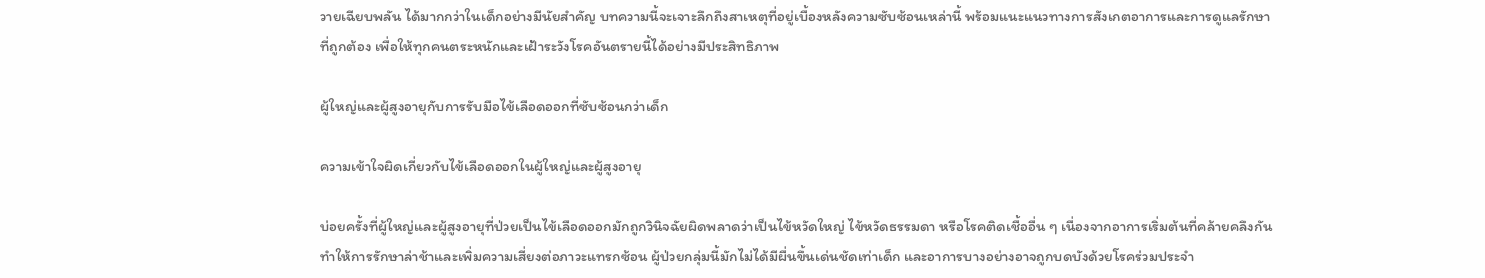วายเฉียบพลัน ได้มากกว่าในเด็กอย่างมีนัยสำคัญ บทความนี้จะเจาะลึกถึงสาเหตุที่อยู่เบื้องหลังความซับซ้อนเหล่านี้ พร้อมแนะแนวทางการสังเกตอาการและการดูแลรักษาที่ถูกต้อง เพื่อให้ทุกคนตระหนักและเฝ้าระวังโรคอันตรายนี้ได้อย่างมีประสิทธิภาพ

ผู้ใหญ่และผู้สูงอายุกับการรับมือไข้เลือดออกที่ซับซ้อนกว่าเด็ก

ความเข้าใจผิดเกี่ยวกับไข้เลือดออกในผู้ใหญ่และผู้สูงอายุ

บ่อยครั้งที่ผู้ใหญ่และผู้สูงอายุที่ป่วยเป็นไข้เลือดออกมักถูกวินิจฉัยผิดพลาดว่าเป็นไข้หวัดใหญ่ ไข้หวัดธรรมดา หรือโรคติดเชื้ออื่น ๆ เนื่องจากอาการเริ่มต้นที่คล้ายคลึงกัน ทำให้การรักษาล่าช้าและเพิ่มความเสี่ยงต่อภาวะแทรกซ้อน ผู้ป่วยกลุ่มนี้มักไม่ได้มีผื่นขึ้นเด่นชัดเท่าเด็ก และอาการบางอย่างอาจถูกบดบังด้วยโรคร่วมประจำ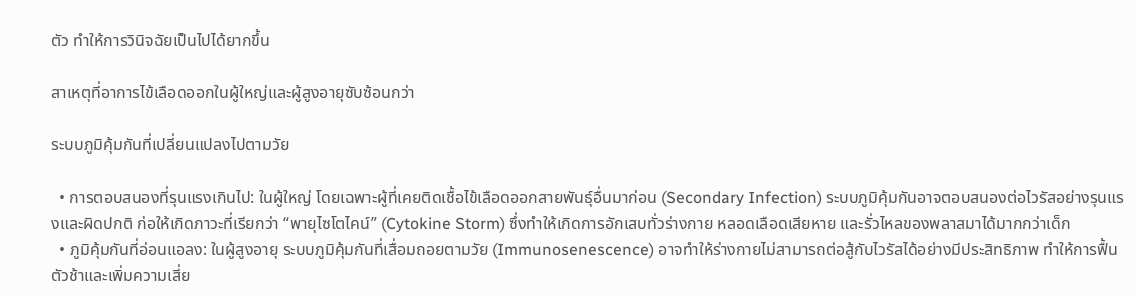ตัว ทำให้การวินิจฉัยเป็นไปได้ยากขึ้น

สาเหตุที่อาการไข้เลือดออกในผู้ใหญ่และผู้สูงอายุซับซ้อนกว่า

ระบบภูมิคุ้มกันที่เปลี่ยนแปลงไปตามวัย

  • การตอบสนองที่รุนแรงเกินไป: ในผู้ใหญ่ โดยเฉพาะผู้ที่เคยติดเชื้อไข้เลือดออกสายพันธุ์อื่นมาก่อน (Secondary Infection) ระบบภูมิคุ้มกันอาจตอบสนองต่อไวรัสอย่างรุนแรงและผิดปกติ ก่อให้เกิดภาวะที่เรียกว่า “พายุไซโตไคน์” (Cytokine Storm) ซึ่งทำให้เกิดการอักเสบทั่วร่างกาย หลอดเลือดเสียหาย และรั่วไหลของพลาสมาได้มากกว่าเด็ก
  • ภูมิคุ้มกันที่อ่อนแอลง: ในผู้สูงอายุ ระบบภูมิคุ้มกันที่เสื่อมถอยตามวัย (Immunosenescence) อาจทำให้ร่างกายไม่สามารถต่อสู้กับไวรัสได้อย่างมีประสิทธิภาพ ทำให้การฟื้นตัวช้าและเพิ่มความเสี่ย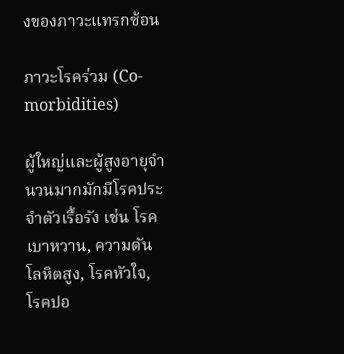งของภาวะแทรกซ้อน

ภาวะโรคร่วม (Co-morbidities)

ผู้ใหญ่และผู้สูงอายุจำนวนมากมักมีโรคประจำตัวเรื้อรัง เช่น โรคเบาหวาน, ความดันโลหิตสูง, โรคหัวใจ, โรคปอ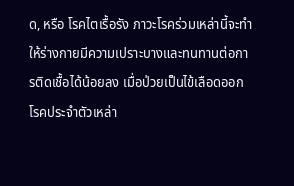ด, หรือ โรคไตเรื้อรัง ภาวะโรคร่วมเหล่านี้จะทำให้ร่างกายมีความเปราะบางและทนทานต่อการติดเชื้อได้น้อยลง เมื่อป่วยเป็นไข้เลือดออก โรคประจำตัวเหล่า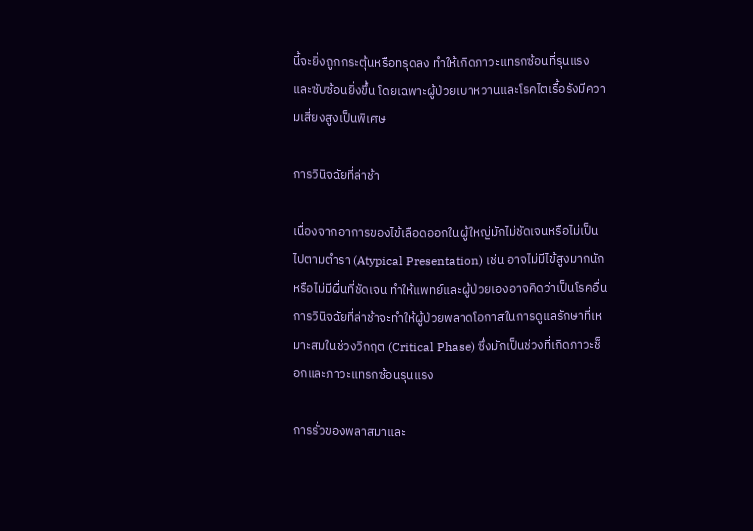นี้จะยิ่งถูกกระตุ้นหรือทรุดลง ทำให้เกิดภาวะแทรกซ้อนที่รุนแรงและซับซ้อนยิ่งขึ้น โดยเฉพาะผู้ป่วยเบาหวานและโรคไตเรื้อรังมีความเสี่ยงสูงเป็นพิเศษ

การวินิจฉัยที่ล่าช้า

เนื่องจากอาการของไข้เลือดออกในผู้ใหญ่มักไม่ชัดเจนหรือไม่เป็นไปตามตำรา (Atypical Presentation) เช่น อาจไม่มีไข้สูงมากนัก หรือไม่มีผื่นที่ชัดเจน ทำให้แพทย์และผู้ป่วยเองอาจคิดว่าเป็นโรคอื่น การวินิจฉัยที่ล่าช้าจะทำให้ผู้ป่วยพลาดโอกาสในการดูแลรักษาที่เหมาะสมในช่วงวิกฤต (Critical Phase) ซึ่งมักเป็นช่วงที่เกิดภาวะช็อกและภาวะแทรกซ้อนรุนแรง

การรั่วของพลาสมาและ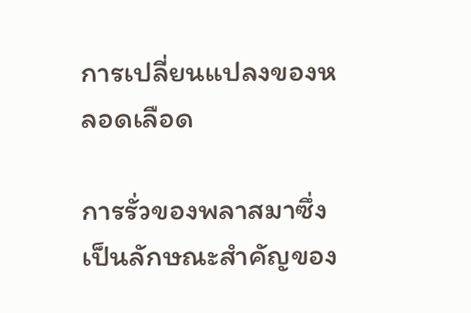การเปลี่ยนแปลงของหลอดเลือด

การรั่วของพลาสมาซึ่งเป็นลักษณะสำคัญของ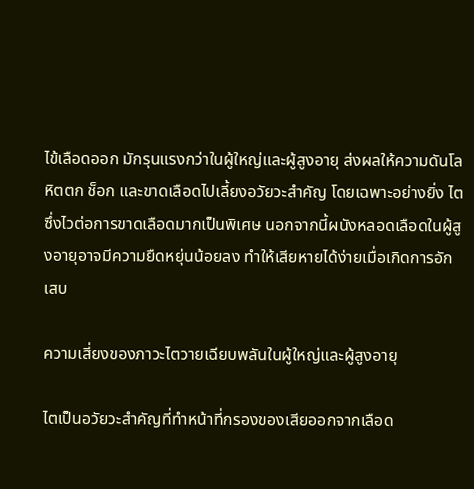ไข้เลือดออก มักรุนแรงกว่าในผู้ใหญ่และผู้สูงอายุ ส่งผลให้ความดันโลหิตตก ช็อก และขาดเลือดไปเลี้ยงอวัยวะสำคัญ โดยเฉพาะอย่างยิ่ง ไต ซึ่งไวต่อการขาดเลือดมากเป็นพิเศษ นอกจากนี้ผนังหลอดเลือดในผู้สูงอายุอาจมีความยืดหยุ่นน้อยลง ทำให้เสียหายได้ง่ายเมื่อเกิดการอักเสบ

ความเสี่ยงของภาวะไตวายเฉียบพลันในผู้ใหญ่และผู้สูงอายุ

ไตเป็นอวัยวะสำคัญที่ทำหน้าที่กรองของเสียออกจากเลือด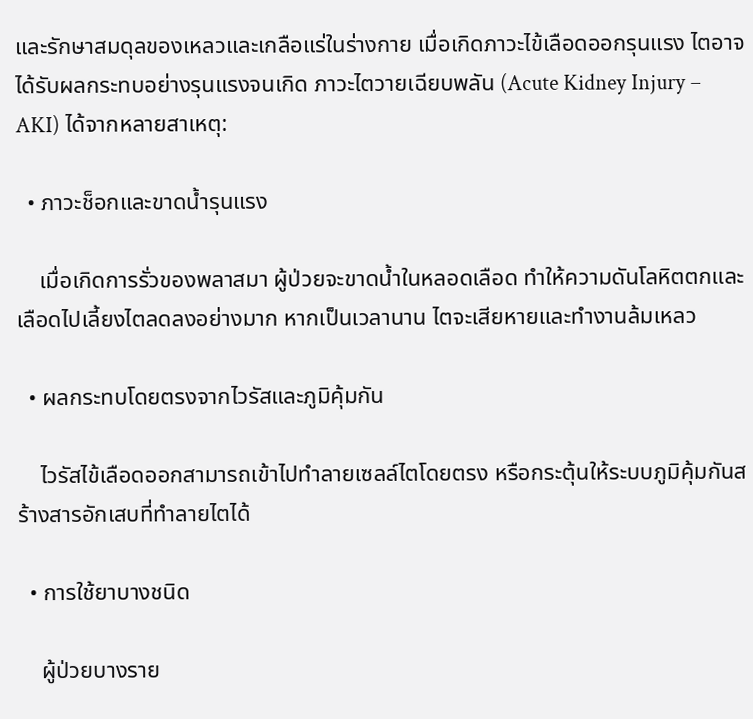และรักษาสมดุลของเหลวและเกลือแร่ในร่างกาย เมื่อเกิดภาวะไข้เลือดออกรุนแรง ไตอาจได้รับผลกระทบอย่างรุนแรงจนเกิด ภาวะไตวายเฉียบพลัน (Acute Kidney Injury – AKI) ได้จากหลายสาเหตุ:

  • ภาวะช็อกและขาดน้ำรุนแรง

    เมื่อเกิดการรั่วของพลาสมา ผู้ป่วยจะขาดน้ำในหลอดเลือด ทำให้ความดันโลหิตตกและเลือดไปเลี้ยงไตลดลงอย่างมาก หากเป็นเวลานาน ไตจะเสียหายและทำงานล้มเหลว

  • ผลกระทบโดยตรงจากไวรัสและภูมิคุ้มกัน

    ไวรัสไข้เลือดออกสามารถเข้าไปทำลายเซลล์ไตโดยตรง หรือกระตุ้นให้ระบบภูมิคุ้มกันสร้างสารอักเสบที่ทำลายไตได้

  • การใช้ยาบางชนิด

    ผู้ป่วยบางราย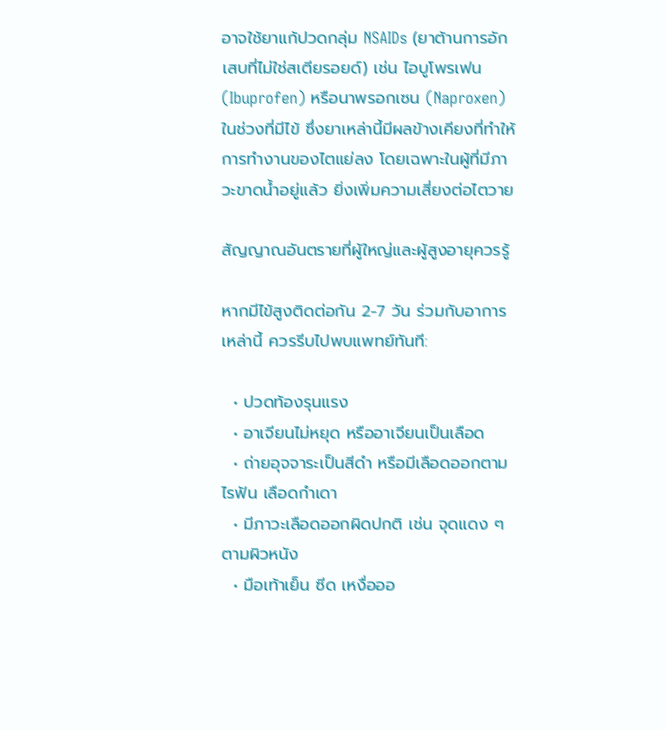อาจใช้ยาแก้ปวดกลุ่ม NSAIDs (ยาต้านการอักเสบที่ไม่ใช่สเตียรอยด์) เช่น ไอบูโพรเฟน (Ibuprofen) หรือนาพรอกเซน (Naproxen) ในช่วงที่มีไข้ ซึ่งยาเหล่านี้มีผลข้างเคียงที่ทำให้การทำงานของไตแย่ลง โดยเฉพาะในผู้ที่มีภาวะขาดน้ำอยู่แล้ว ยิ่งเพิ่มความเสี่ยงต่อไตวาย

สัญญาณอันตรายที่ผู้ใหญ่และผู้สูงอายุควรรู้

หากมีไข้สูงติดต่อกัน 2-7 วัน ร่วมกับอาการเหล่านี้ ควรรีบไปพบแพทย์ทันที:

  • ปวดท้องรุนแรง
  • อาเจียนไม่หยุด หรืออาเจียนเป็นเลือด
  • ถ่ายอุจจาระเป็นสีดำ หรือมีเลือดออกตามไรฟัน เลือดกำเดา
  • มีภาวะเลือดออกผิดปกติ เช่น จุดแดง ๆ ตามผิวหนัง
  • มือเท้าเย็น ซีด เหงื่อออ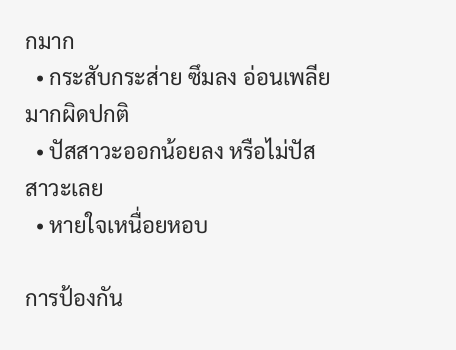กมาก
  • กระสับกระส่าย ซึมลง อ่อนเพลียมากผิดปกติ
  • ปัสสาวะออกน้อยลง หรือไม่ปัสสาวะเลย
  • หายใจเหนื่อยหอบ

การป้องกัน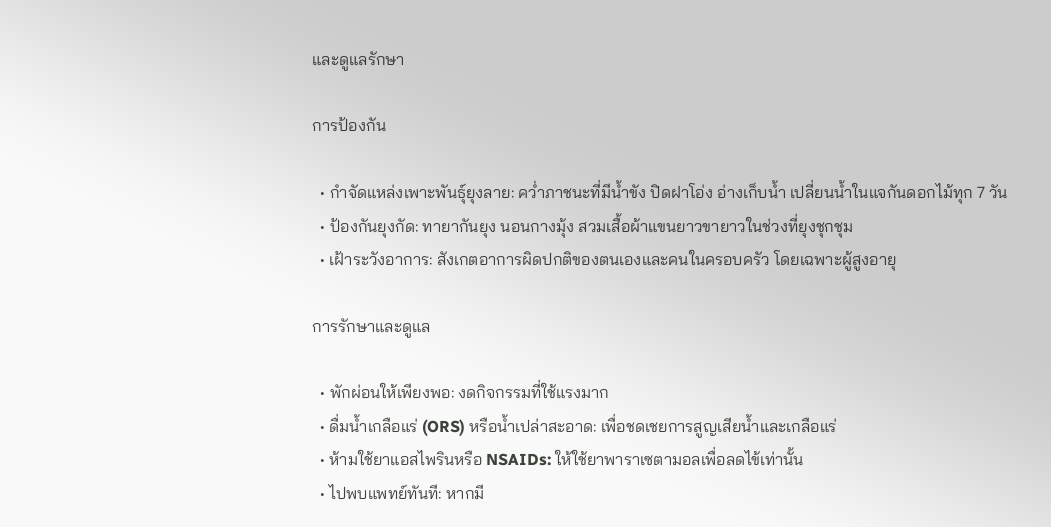และดูแลรักษา

การป้องกัน

  • กำจัดแหล่งเพาะพันธุ์ยุงลาย: คว่ำภาชนะที่มีน้ำขัง ปิดฝาโอ่ง อ่างเก็บน้ำ เปลี่ยนน้ำในแจกันดอกไม้ทุก 7 วัน
  • ป้องกันยุงกัด: ทายากันยุง นอนกางมุ้ง สวมเสื้อผ้าแขนยาวขายาวในช่วงที่ยุงชุกชุม
  • เฝ้าระวังอาการ: สังเกตอาการผิดปกติของตนเองและคนในครอบครัว โดยเฉพาะผู้สูงอายุ

การรักษาและดูแล

  • พักผ่อนให้เพียงพอ: งดกิจกรรมที่ใช้แรงมาก
  • ดื่มน้ำเกลือแร่ (ORS) หรือน้ำเปล่าสะอาด: เพื่อชดเชยการสูญเสียน้ำและเกลือแร่
  • ห้ามใช้ยาแอสไพรินหรือ NSAIDs: ให้ใช้ยาพาราเซตามอลเพื่อลดไข้เท่านั้น
  • ไปพบแพทย์ทันที: หากมี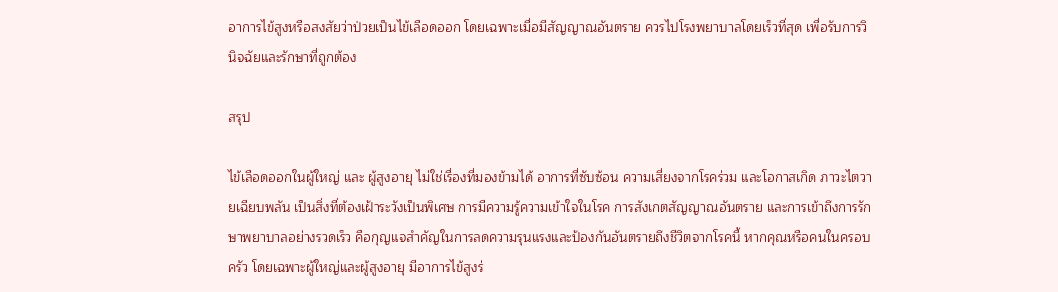อาการไข้สูงหรือสงสัยว่าป่วยเป็นไข้เลือดออก โดยเฉพาะเมื่อมีสัญญาณอันตราย ควรไปโรงพยาบาลโดยเร็วที่สุด เพื่อรับการวินิจฉัยและรักษาที่ถูกต้อง

สรุป

ไข้เลือดออกในผู้ใหญ่ และ ผู้สูงอายุ ไม่ใช่เรื่องที่มองข้ามได้ อาการที่ซับซ้อน ความเสี่ยงจากโรคร่วม และโอกาสเกิด ภาวะไตวายเฉียบพลัน เป็นสิ่งที่ต้องเฝ้าระวังเป็นพิเศษ การมีความรู้ความเข้าใจในโรค การสังเกตสัญญาณอันตราย และการเข้าถึงการรักษาพยาบาลอย่างรวดเร็ว คือกุญแจสำคัญในการลดความรุนแรงและป้องกันอันตรายถึงชีวิตจากโรคนี้ หากคุณหรือคนในครอบครัว โดยเฉพาะผู้ใหญ่และผู้สูงอายุ มีอาการไข้สูงร่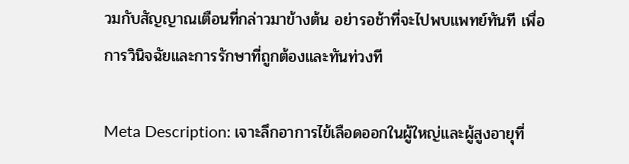วมกับสัญญาณเตือนที่กล่าวมาข้างต้น อย่ารอช้าที่จะไปพบแพทย์ทันที เพื่อการวินิจฉัยและการรักษาที่ถูกต้องและทันท่วงที

Meta Description: เจาะลึกอาการไข้เลือดออกในผู้ใหญ่และผู้สูงอายุที่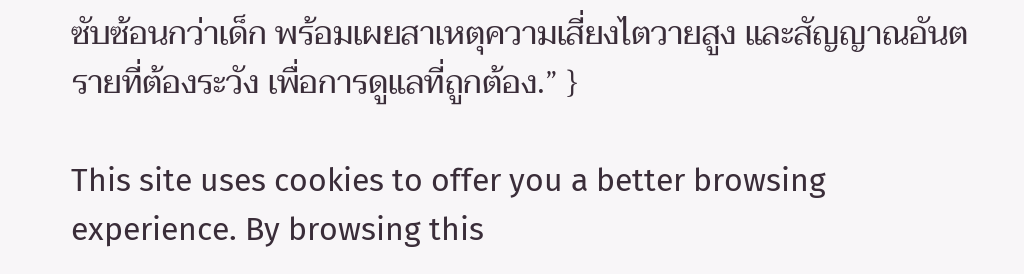ซับซ้อนกว่าเด็ก พร้อมเผยสาเหตุความเสี่ยงไตวายสูง และสัญญาณอันตรายที่ต้องระวัง เพื่อการดูแลที่ถูกต้อง.” }

This site uses cookies to offer you a better browsing experience. By browsing this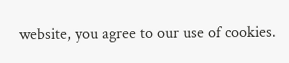website, you agree to our use of cookies.